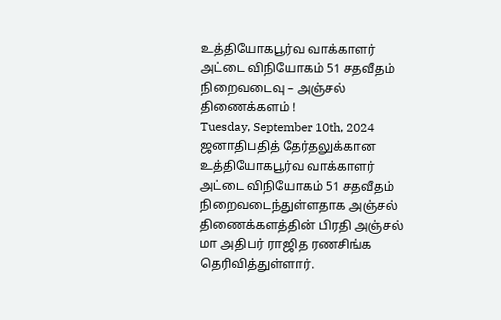உத்தியோகபூர்வ வாக்காளர் அட்டை விநியோகம் 51 சதவீதம் நிறைவடைவு – அஞ்சல் திணைக்களம் !
Tuesday, September 10th, 2024
ஜனாதிபதித் தேர்தலுக்கான உத்தியோகபூர்வ வாக்காளர் அட்டை விநியோகம் 51 சதவீதம் நிறைவடைந்துள்ளதாக அஞ்சல் திணைக்களத்தின் பிரதி அஞ்சல் மா அதிபர் ராஜித ரணசிங்க தெரிவித்துள்ளார்.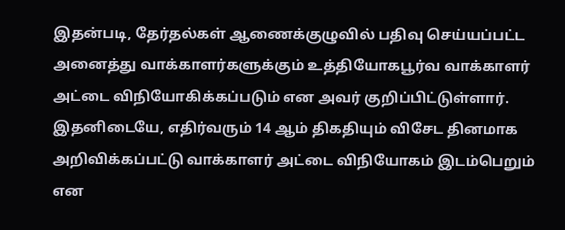இதன்படி, தேர்தல்கள் ஆணைக்குழுவில் பதிவு செய்யப்பட்ட அனைத்து வாக்காளர்களுக்கும் உத்தியோகபூர்வ வாக்காளர் அட்டை விநியோகிக்கப்படும் என அவர் குறிப்பிட்டுள்ளார்.
இதனிடையே, எதிர்வரும் 14 ஆம் திகதியும் விசேட தினமாக அறிவிக்கப்பட்டு வாக்காளர் அட்டை விநியோகம் இடம்பெறும் என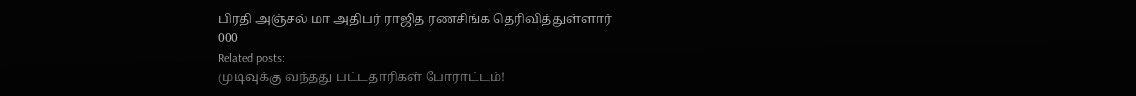பிரதி அஞ்சல் மா அதிபர் ராஜித ரணசிங்க தெரிவித்துள்ளார்
000
Related posts:
முடிவுக்கு வந்தது பட்டதாரிகள் போராட்டம்!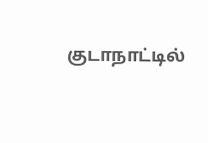குடாநாட்டில்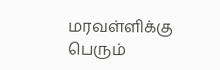மரவள்ளிக்கு பெரும்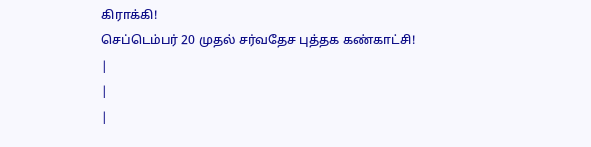கிராக்கி!
செப்டெம்பர் 20 முதல் சர்வதேச புத்தக கண்காட்சி!
|
|
|